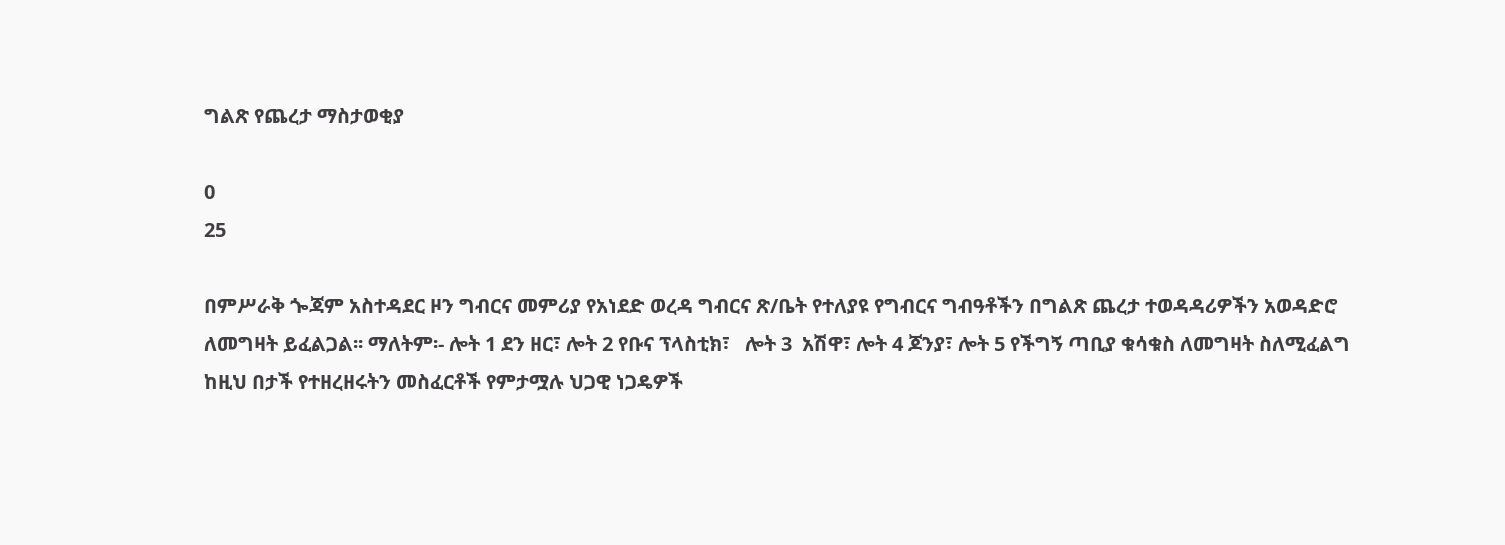ግልጽ የጨረታ ማስታወቂያ

0
25

በምሥራቅ ጐጃም አስተዳደር ዞን ግብርና መምሪያ የአነደድ ወረዳ ግብርና ጽ/ቤት የተለያዩ የግብርና ግብዓቶችን በግልጽ ጨረታ ተወዳዳሪዎችን አወዳድሮ ለመግዛት ይፈልጋል፡፡ ማለትም፡- ሎት 1 ደን ዘር፣ ሎት 2 የቡና ፕላስቲክ፣   ሎት 3  አሽዋ፣ ሎት 4 ጆንያ፣ ሎት 5 የችግኝ ጣቢያ ቁሳቁስ ለመግዛት ስለሚፈልግ ከዚህ በታች የተዘረዘሩትን መስፈርቶች የምታሟሉ ህጋዊ ነጋዴዎች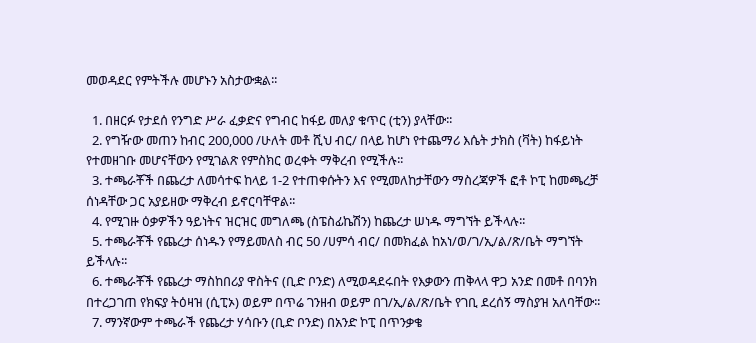መወዳደር የምትችሉ መሆኑን አስታውቋል፡፡

  1. በዘርፉ የታደሰ የንግድ ሥራ ፈቃድና የግብር ከፋይ መለያ ቁጥር (ቲን) ያላቸው፡፡
  2. የግዥው መጠን ከብር 200,000 /ሁለት መቶ ሺህ ብር/ በላይ ከሆነ የተጨማሪ እሴት ታክስ (ቫት) ከፋይነት የተመዘገቡ መሆናቸውን የሚገልጽ የምስክር ወረቀት ማቅረብ የሚችሉ፡፡
  3. ተጫራቾች በጨረታ ለመሳተፍ ከላይ 1-2 የተጠቀሱትን እና የሚመለከታቸውን ማስረጃዎች ፎቶ ኮፒ ከመጫረቻ ሰነዳቸው ጋር አያይዘው ማቅረብ ይኖርባቸዋል፡፡
  4. የሚገዙ ዕቃዎችን ዓይነትና ዝርዝር መግለጫ (ስፔስፊኬሽን) ከጨረታ ሠነዱ ማግኘት ይችላሉ፡፡
  5. ተጫራቾች የጨረታ ሰነዱን የማይመለስ ብር 50 /ሀምሳ ብር/ በመክፈል ከአነ/ወ/ገ/ኢ/ል/ጽ/ቤት ማግኘት ይችላሉ፡፡
  6. ተጫራቾች የጨረታ ማስከበሪያ ዋስትና (ቢድ ቦንድ) ለሚወዳደሩበት የእቃውን ጠቅላላ ዋጋ አንድ በመቶ በባንክ በተረጋገጠ የክፍያ ትዕዛዝ (ሲፒኦ) ወይም በጥሬ ገንዘብ ወይም በገ/ኢ/ል/ጽ/ቤት የገቢ ደረሰኝ ማስያዝ አለባቸው፡፡
  7. ማንኛውም ተጫራች የጨረታ ሃሳቡን (ቢድ ቦንድ) በአንድ ኮፒ በጥንቃቄ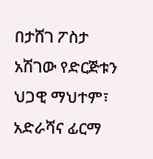በታሸገ ፖስታ አሽገው የድርጅቱን ህጋዊ ማህተም፣ አድራሻና ፊርማ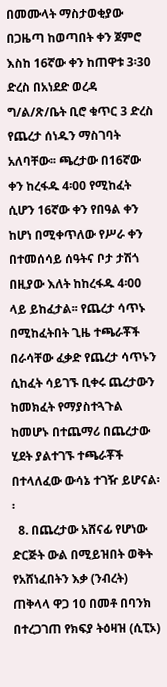በመሙላት ማስታወቂያው በጋዜጣ ከወጣበት ቀን ጀምሮ እስከ 16ኛው ቀን ከጠዋቱ 3፡30 ድረስ በአነደድ ወረዳ ግ/ል/ጽ/ቤት ቢሮ ቁጥር 3 ድረስ የጨረታ ሰነዱን ማስገባት አለባቸው፡፡ ጫረታው በ16ኛው ቀን ከረፋዱ 4፡00 የሚከፈት ሲሆን 16ኛው ቀን የበዓል ቀን ከሆነ በሚቀጥለው የሥራ ቀን በተመሰሳይ ሰዓትና ቦታ ታሽጎ በዚያው እለት ከከረፋዱ 4፡00 ላይ ይከፈታል፡፡ የጨረታ ሳጥኑ በሚከፈትበት ጊዜ ተጫራቾች በራሳቸው ፈቃድ የጨረታ ሳጥኑን ሲከፈት ሳይገኙ ቢቀሩ ጨረታውን ከመክፈት የማያስተጓጉል ከመሆኑ በተጨማሪ በጨረታው ሂደት ያልተገኙ ተጫራቾች በተላለፈው ውሳኔ ተገዥ ይሆናል፡፡
  8. በጨረታው አሸናፊ የሆነው ድርጅት ውል በሚይዝበት ወቅት የአሸነፈበትን እቃ (ንብረት) ጠቅላላ ዋጋ 10 በመቶ በባንክ በተረጋገጠ የክፍያ ትዕዛዝ (ሲፒኦ)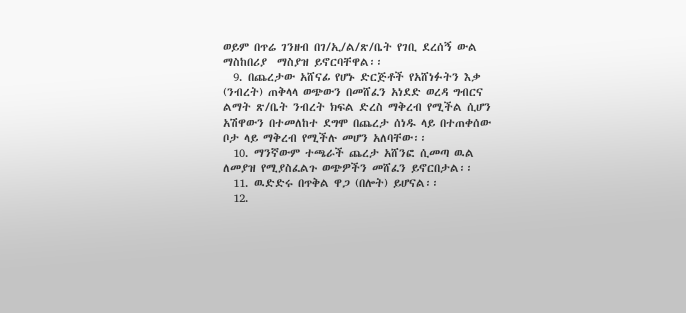ወይም በጥሬ ገንዘብ በገ/ኢ/ል/ጽ/ቤት የገቢ ደረሰኝ ውል ማስከበሪያ  ማስያዝ ይኖርባቸዋል፡፡
  9. በጨረታው አሸናፊ የሆኑ ድርጅቶች የአሸነፉትን እቃ (ንብረት) ጠቅላላ ወጭውን በመሸፈን አነደድ ወረዳ ግብርና ልማት ጽ/ቤት ንብረት ክፍል ድረስ ማቅረብ የሚችል ሲሆን አሽዋውን በተመለከተ ደግሞ በጨረታ ሰነዱ ላይ በተጠቀሰው ቦታ ላይ ማቅረብ የሚችሉ መሆን አለባቸው፡፡
  10. ማንኛውም ተጫራች ጨረታ አሸንፎ ሲመጣ ዉል ለመያዝ የሚያስፈልጉ ወጭዎችን መሸፈን ይኖርበታል፡፡
  11. ዉድድሩ በጥቅል ዋጋ (በሎት) ይሆናል፡፡
  12.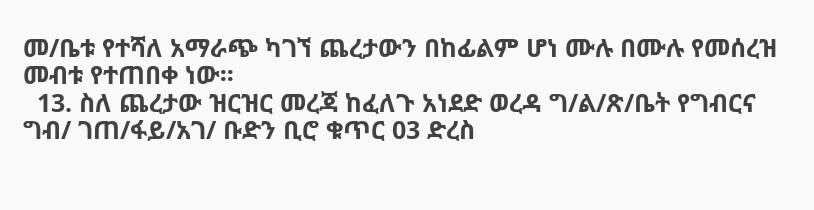መ/ቤቱ የተሻለ አማራጭ ካገኘ ጨረታውን በከፊልም ሆነ ሙሉ በሙሉ የመሰረዝ መብቱ የተጠበቀ ነው፡፡
  13. ስለ ጨረታው ዝርዝር መረጃ ከፈለጉ አነደድ ወረዳ ግ/ል/ጽ/ቤት የግብርና ግብ/ ገጠ/ፋይ/አገ/ ቡድን ቢሮ ቁጥር 03 ድረስ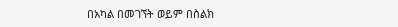በአካል በመገኘት ወይም በስልክ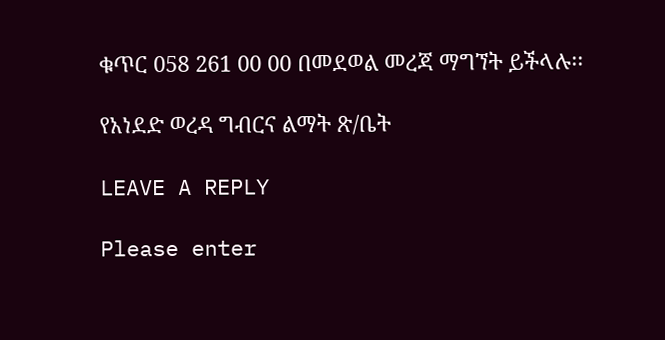ቁጥር 058 261 00 00 በመደወል መረጃ ማግኘት ይችላሉ፡፡

የአነደድ ወረዳ ግብርና ልማት ጽ/ቤት

LEAVE A REPLY

Please enter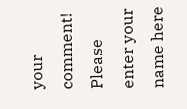your comment!
Please enter your name here